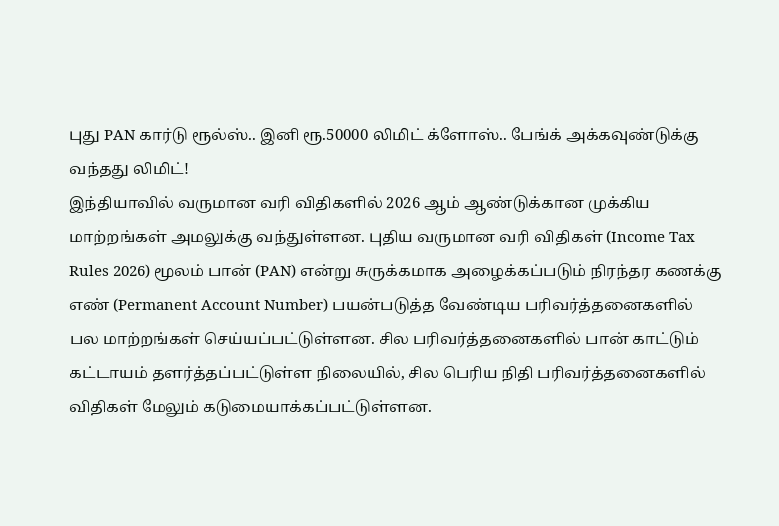புது PAN கார்டு ரூல்ஸ்.. இனி ரூ.50000 லிமிட் க்ளோஸ்.. பேங்க் அக்கவுண்டுக்கு வந்தது லிமிட்!
இந்தியாவில் வருமான வரி விதிகளில் 2026 ஆம் ஆண்டுக்கான முக்கிய மாற்றங்கள் அமலுக்கு வந்துள்ளன. புதிய வருமான வரி விதிகள் (Income Tax Rules 2026) மூலம் பான் (PAN) என்று சுருக்கமாக அழைக்கப்படும் நிரந்தர கணக்கு எண் (Permanent Account Number) பயன்படுத்த வேண்டிய பரிவர்த்தனைகளில் பல மாற்றங்கள் செய்யப்பட்டுள்ளன. சில பரிவர்த்தனைகளில் பான் காட்டும் கட்டாயம் தளர்த்தப்பட்டுள்ள நிலையில், சில பெரிய நிதி பரிவர்த்தனைகளில் விதிகள் மேலும் கடுமையாக்கப்பட்டுள்ளன.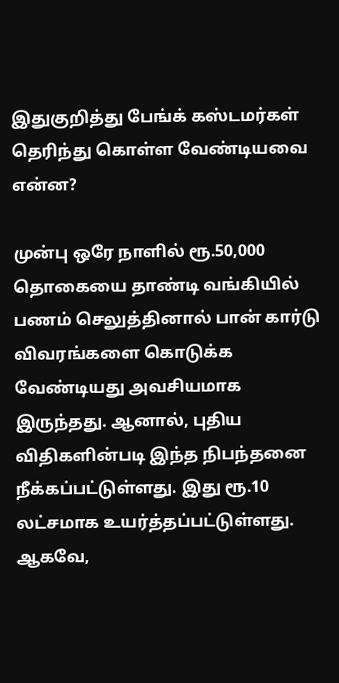இதுகுறித்து பேங்க் கஸ்டமர்கள் தெரிந்து கொள்ள வேண்டியவை என்ன?

முன்பு ஒரே நாளில் ரூ.50,000 தொகையை தாண்டி வங்கியில் பணம் செலுத்தினால் பான் கார்டு விவரங்களை கொடுக்க வேண்டியது அவசியமாக இருந்தது. ஆனால், புதிய விதிகளின்படி இந்த நிபந்தனை நீக்கப்பட்டுள்ளது. இது ரூ.10 லட்சமாக உயர்த்தப்பட்டுள்ளது. ஆகவே,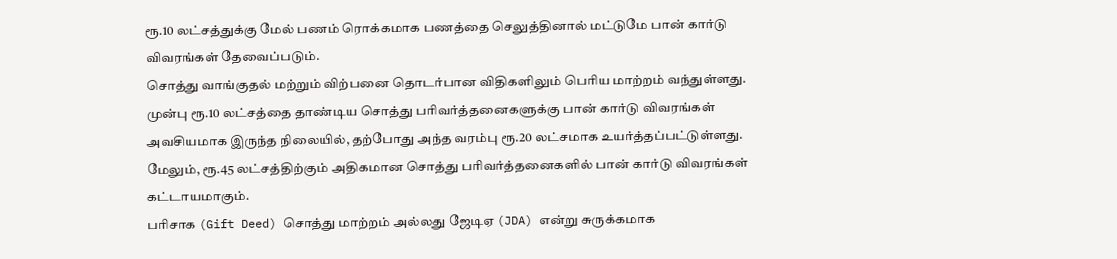ரூ.10 லட்சத்துக்கு மேல் பணம் ரொக்கமாக பணத்தை செலுத்தினால் மட்டுமே பான் கார்டு விவரங்கள் தேவைப்படும்.
சொத்து வாங்குதல் மற்றும் விற்பனை தொடர்பான விதிகளிலும் பெரிய மாற்றம் வந்துள்ளது. முன்பு ரூ.10 லட்சத்தை தாண்டிய சொத்து பரிவர்த்தனைகளுக்கு பான் கார்டு விவரங்கள் அவசியமாக இருந்த நிலையில், தற்போது அந்த வரம்பு ரூ.20 லட்சமாக உயர்த்தப்பட்டுள்ளது. மேலும், ரூ.45 லட்சத்திற்கும் அதிகமான சொத்து பரிவர்த்தனைகளில் பான் கார்டு விவரங்கள் கட்டாயமாகும்.
பரிசாக (Gift Deed) சொத்து மாற்றம் அல்லது ஜேடிஏ (JDA) என்று சுருக்கமாக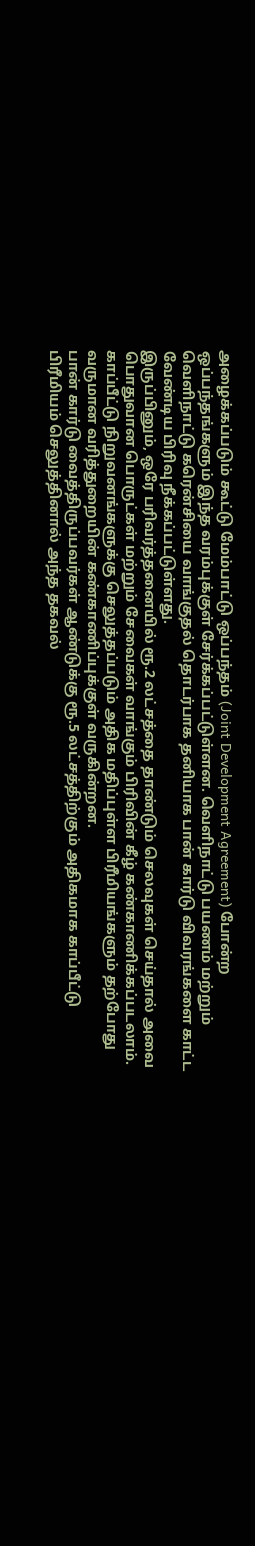அழைக்கப்படும் கூட்டு மேம்பாட்டு ஒப்பந்தம் (Joint Development Agreement) போன்ற ஒப்பந்தங்களும் இந்த வரம்புக்குள் சேர்க்கப்பட்டுள்ளன. வெளிநாட்டு பயணம் மற்றும் வெளிநாட்டு கரென்சியை வாங்குதல் தொடர்பாக தனியாக பான் கார்டு விவரங்களை காட்ட வேண்டிய பிரிவு நீக்கப்பட்டுள்ளது.
இருப்பினும், ஒரே பரிவர்த்தனையில் ரூ.2 லட்சத்தை தாண்டும் செலவுகள் செய்தால் அவை பொதுவான பொருட்கள் மற்றும் சேவைகள் வாங்கும் பிரிவின் கீழ் கண்காணிக்கப்படலாம். காப்பீட்டு நிறுவனங்களுக்கு செலுத்தப்படும் அதிக மதிப்புள்ள பிரீமியங்களும் தற்போது வருமான வரித்துறையின் கண்காணிப்புக்குள் வருகின்றன.
பான் கார்டு வைத்திருப்பவர்கள் ஆண்டுக்கு ரூ.5 லட்சத்திற்கும் அதிகமாக காப்பீட்டு பிரீமியம் செலுத்தினால் அந்த தகவல்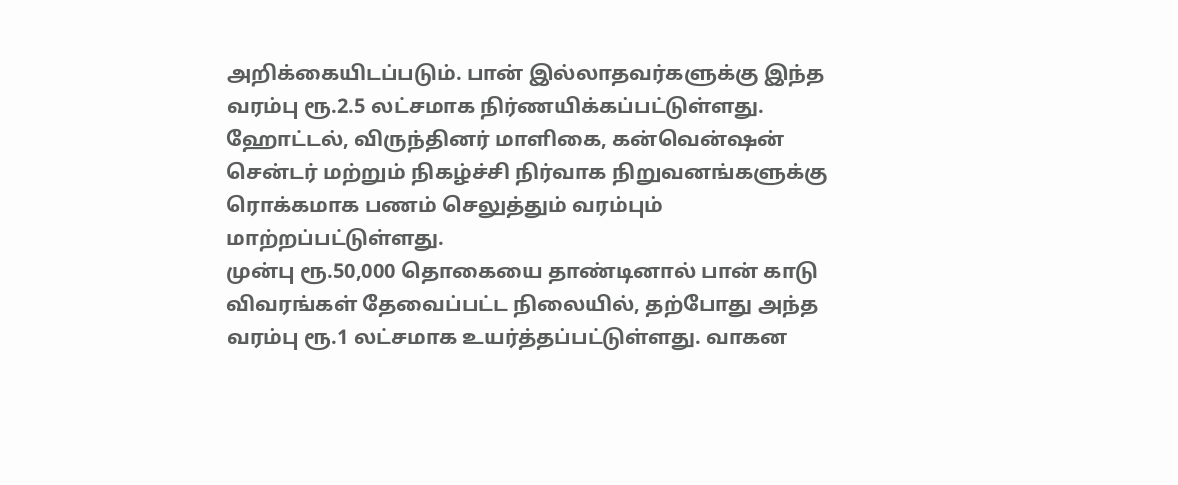அறிக்கையிடப்படும். பான் இல்லாதவர்களுக்கு இந்த வரம்பு ரூ.2.5 லட்சமாக நிர்ணயிக்கப்பட்டுள்ளது. ஹோட்டல், விருந்தினர் மாளிகை, கன்வென்ஷன் சென்டர் மற்றும் நிகழ்ச்சி நிர்வாக நிறுவனங்களுக்கு ரொக்கமாக பணம் செலுத்தும் வரம்பும் மாற்றப்பட்டுள்ளது.
முன்பு ரூ.50,000 தொகையை தாண்டினால் பான் காடு விவரங்கள் தேவைப்பட்ட நிலையில், தற்போது அந்த வரம்பு ரூ.1 லட்சமாக உயர்த்தப்பட்டுள்ளது. வாகன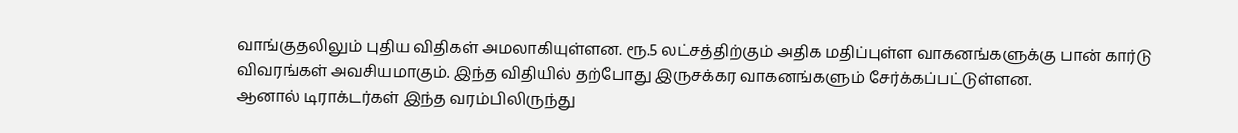வாங்குதலிலும் புதிய விதிகள் அமலாகியுள்ளன. ரூ.5 லட்சத்திற்கும் அதிக மதிப்புள்ள வாகனங்களுக்கு பான் கார்டு விவரங்கள் அவசியமாகும். இந்த விதியில் தற்போது இருசக்கர வாகனங்களும் சேர்க்கப்பட்டுள்ளன.
ஆனால் டிராக்டர்கள் இந்த வரம்பிலிருந்து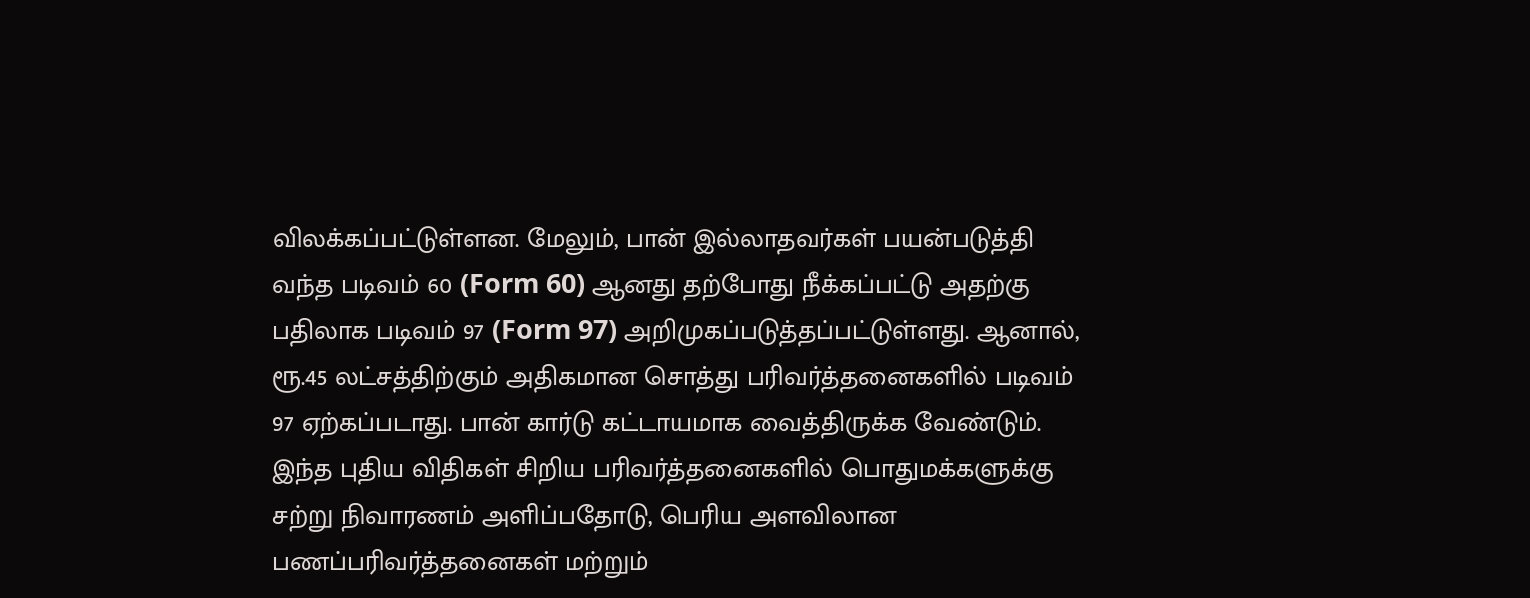விலக்கப்பட்டுள்ளன. மேலும், பான் இல்லாதவர்கள் பயன்படுத்தி வந்த படிவம் 60 (Form 60) ஆனது தற்போது நீக்கப்பட்டு அதற்கு பதிலாக படிவம் 97 (Form 97) அறிமுகப்படுத்தப்பட்டுள்ளது. ஆனால், ரூ.45 லட்சத்திற்கும் அதிகமான சொத்து பரிவர்த்தனைகளில் படிவம் 97 ஏற்கப்படாது. பான் கார்டு கட்டாயமாக வைத்திருக்க வேண்டும்.
இந்த புதிய விதிகள் சிறிய பரிவர்த்தனைகளில் பொதுமக்களுக்கு சற்று நிவாரணம் அளிப்பதோடு, பெரிய அளவிலான பணப்பரிவர்த்தனைகள் மற்றும்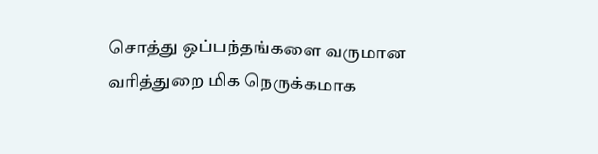சொத்து ஒப்பந்தங்களை வருமான வரித்துறை மிக நெருக்கமாக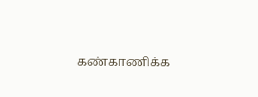கண்காணிக்க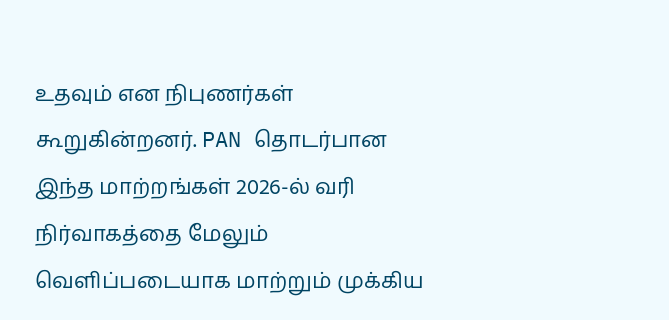உதவும் என நிபுணர்கள் கூறுகின்றனர். PAN தொடர்பான இந்த மாற்றங்கள் 2026-ல் வரி நிர்வாகத்தை மேலும் வெளிப்படையாக மாற்றும் முக்கிய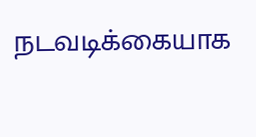நடவடிக்கையாக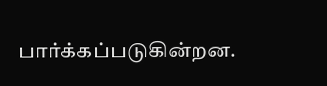பார்க்கப்படுகின்றன.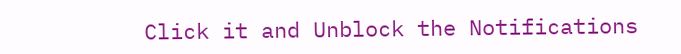Click it and Unblock the Notifications